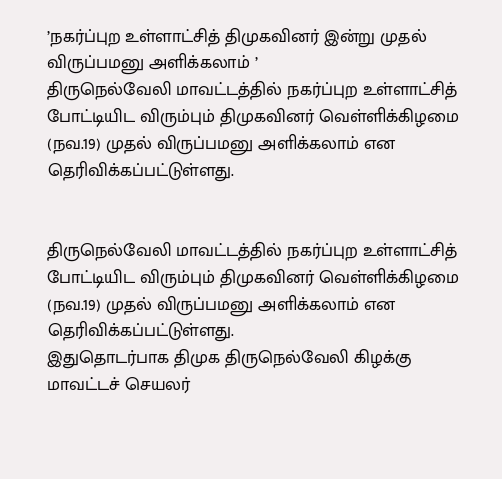’நகர்ப்புற உள்ளாட்சித் திமுகவினர் இன்று முதல் விருப்பமனு அளிக்கலாம் ’
திருநெல்வேலி மாவட்டத்தில் நகர்ப்புற உள்ளாட்சித் போட்டியிட விரும்பும் திமுகவினர் வெள்ளிக்கிழமை (நவ.19) முதல் விருப்பமனு அளிக்கலாம் என தெரிவிக்கப்பட்டுள்ளது.


திருநெல்வேலி மாவட்டத்தில் நகர்ப்புற உள்ளாட்சித் போட்டியிட விரும்பும் திமுகவினர் வெள்ளிக்கிழமை (நவ.19) முதல் விருப்பமனு அளிக்கலாம் என தெரிவிக்கப்பட்டுள்ளது.
இதுதொடர்பாக திமுக திருநெல்வேலி கிழக்கு மாவட்டச் செயலர்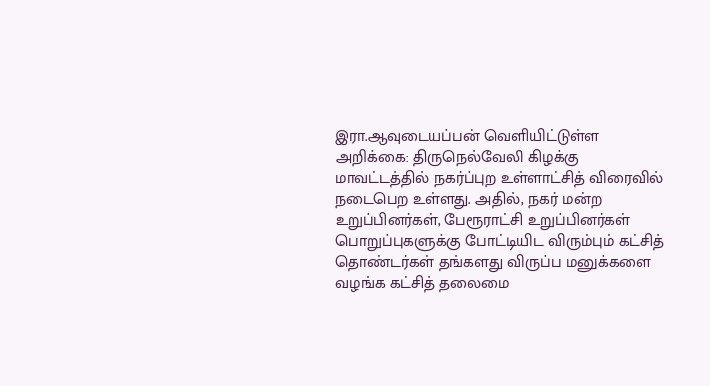இரா.ஆவுடையப்பன் வெளியிட்டுள்ள அறிக்கை: திருநெல்வேலி கிழக்கு மாவட்டத்தில் நகர்ப்புற உள்ளாட்சித் விரைவில் நடைபெற உள்ளது. அதில், நகர் மன்ற உறுப்பினர்கள், பேரூராட்சி உறுப்பினர்கள் பொறுப்புகளுக்கு போட்டியிட விரும்பும் கட்சித் தொண்டர்கள் தங்களது விருப்ப மனுக்களை வழங்க கட்சித் தலைமை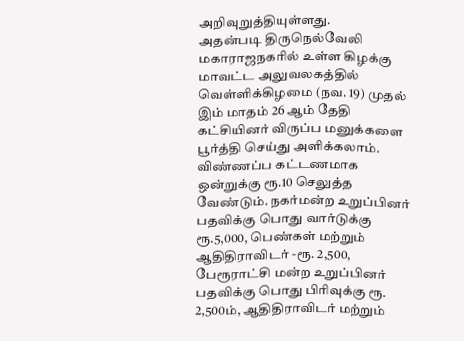அறிவுறுத்தியுள்ளது.
அதன்படி திருநெல்வேலி மகாராஜநகரில் உள்ள கிழக்கு மாவட்ட அலுவலகத்தில் வெள்ளிக்கிழமை (நவ. 19) முதல் இம் மாதம் 26 ஆம் தேதி கட்சியினர் விருப்ப மனுக்களை பூர்த்தி செய்து அளிக்கலாம். விண்ணப்ப கட்டணமாக ஒன்றுக்கு ரூ.10 செலுத்த வேண்டும். நகர்மன்ற உறுப்பினர் பதவிக்கு பொது வார்டுக்கு ரூ.5,000, பெண்கள் மற்றும் ஆதிதிராவிடர் -ரூ. 2,500, பேரூராட்சி மன்ற உறுப்பினர் பதவிக்கு பொது பிரிவுக்கு ரூ. 2,500ம், ஆதிதிராவிடர் மற்றும்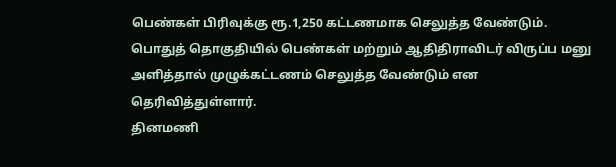பெண்கள் பிரிவுக்கு ரூ.1,250 கட்டணமாக செலுத்த வேண்டும்.
பொதுத் தொகுதியில் பெண்கள் மற்றும் ஆதிதிராவிடர் விருப்ப மனு அளித்தால் முழுக்கட்டணம் செலுத்த வேண்டும் என தெரிவித்துள்ளார்.
தினமணி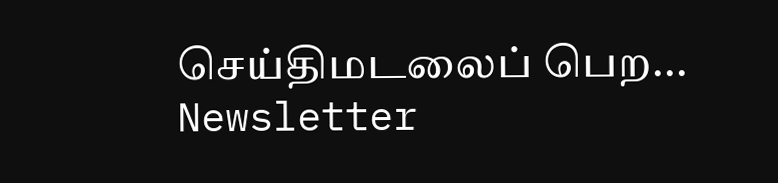செய்திமடலைப் பெற... Newsletter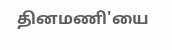தினமணி'யை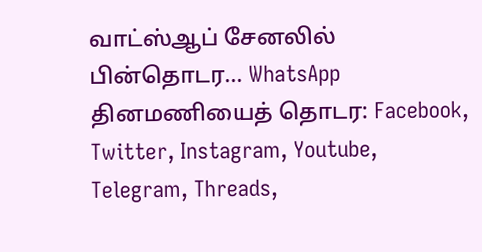வாட்ஸ்ஆப் சேனலில் பின்தொடர... WhatsApp
தினமணியைத் தொடர: Facebook, Twitter, Instagram, Youtube, Telegram, Threads,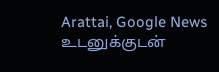Arattai, Google News
உடனுக்குடன்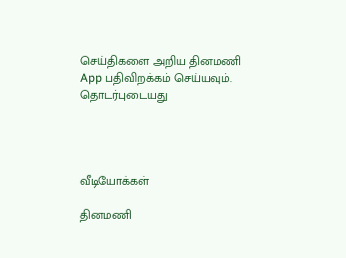செய்திகளை அறிய தினமணி App பதிவிறக்கம் செய்யவும்.
தொடர்புடையது




வீடியோக்கள்

தினமணி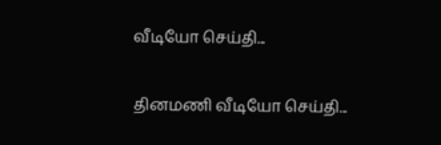வீடியோ செய்தி...

தினமணி வீடியோ செய்தி...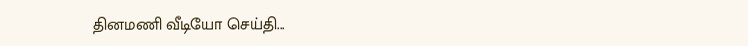தினமணி வீடியோ செய்தி...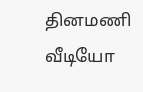தினமணி வீடியோ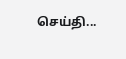செய்தி...